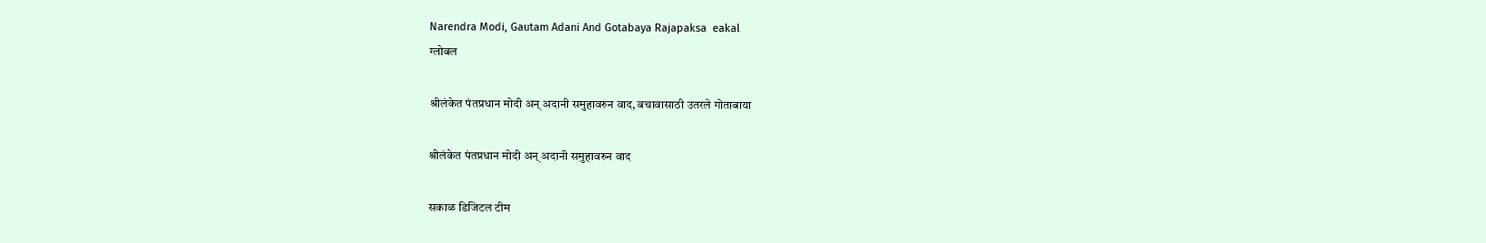Narendra Modi, Gautam Adani And Gotabaya Rajapaksa  eakal
ग्लोबल

श्रीलंकेत पंतप्रधान मोदी अन् अदानी समुहावरुन वाद, बचावासाठी उतरले गोताबाया

श्रीलंकेत पंतप्रधान मोदी अन् अदानी समुहावरुन वाद

सकाळ डिजिटल टीम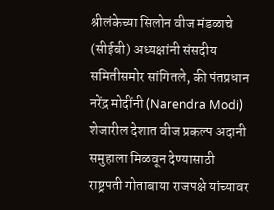श्रीलंकेच्या सिलोन वीज मंडळाचे (सीईबी) अध्यक्षांनी संसदीय समितीसमोर सांगितले, की पंतप्रधान नरेंद्र मोदींनी (Narendra Modi) शेजारील देशात वीज प्रकल्प अदानी समुहाला मिळवून देण्यासाठी राष्ट्रपती गोताबाया राजपक्षे यांच्यावर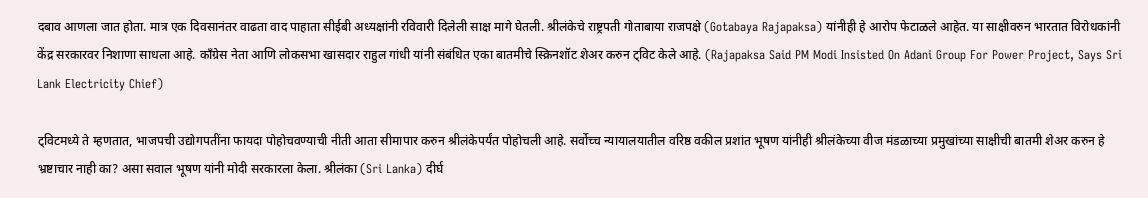दबाव आणला जात होता. मात्र एक दिवसानंतर वाढता वाद पाहाता सीईबी अध्यक्षांनी रविवारी दिलेली साक्ष मागे घेतली. श्रीलंकेचे राष्ट्रपती गोताबाया राजपक्षे (Gotabaya Rajapaksa) यांनीही हे आरोप फेटाळले आहेत. या साक्षीवरुन भारतात विरोधकांनी केंद्र सरकारवर निशाणा साधला आहे. काँग्रेस नेता आणि लोकसभा खासदार राहुल गांधी यांनी संबंधित एका बातमीचे स्क्रिनशॉट शेअर करुन ट्विट केले आहे. (Rajapaksa Said PM Modi Insisted On Adani Group For Power Project, Says Sri Lank Electricity Chief)

ट्विटमध्ये ते म्हणतात, भाजपची उद्योगपतींना फायदा पोहोचवण्याची नीती आता सीमापार करुन श्रीलंकेपर्यंत पोहोचली आहे. सर्वोच्च न्यायालयातील वरिष्ठ वकील प्रशांत भूषण यांनीही श्रीलंकेच्या वीज मंडळाच्या प्रमुखांच्या साक्षीची बातमी शेअर करुन हे भ्रष्टाचार नाही का? असा सवाल भूषण यांनी मोदी सरकारला केला. श्रीलंका (Sri Lanka) दीर्घ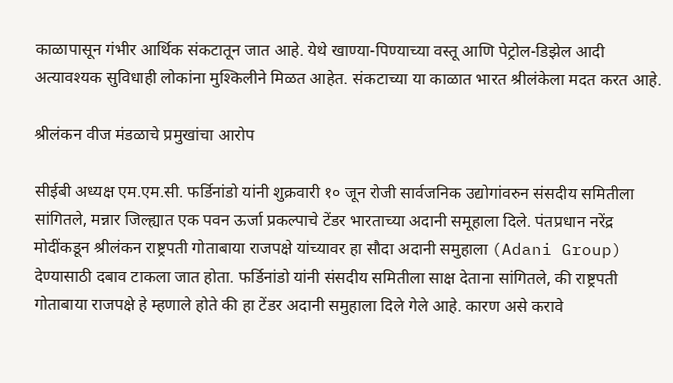काळापासून गंभीर आर्थिक संकटातून जात आहे. येथे खाण्या-पिण्याच्या वस्तू आणि पेट्रोल-डिझेल आदी अत्यावश्यक सुविधाही लोकांना मुश्किलीने मिळत आहेत. संकटाच्या या काळात भारत श्रीलंकेला मदत करत आहे.

श्रीलंकन वीज मंडळाचे प्रमुखांचा आरोप

सीईबी अध्यक्ष एम.एम.सी. फर्डिनांडो यांनी शुक्रवारी १० जून रोजी सार्वजनिक उद्योगांवरुन संसदीय समितीला सांगितले, मन्नार जिल्ह्यात एक पवन ऊर्जा प्रकल्पाचे टेंडर भारताच्या अदानी समूहाला दिले. पंतप्रधान नरेंद्र मोदींकडून श्रीलंकन राष्ट्रपती गोताबाया राजपक्षे यांच्यावर हा सौदा अदानी समुहाला (Adani Group) देण्यासाठी दबाव टाकला जात होता. फर्डिनांडो यांनी संसदीय समितीला साक्ष देताना सांगितले, की राष्ट्रपती गोताबाया राजपक्षे हे म्हणाले होते की हा टेंडर अदानी समुहाला दिले गेले आहे. कारण असे करावे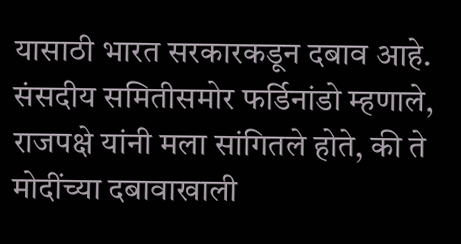यासाठी भारत सरकारकडून दबाव आहे. संसदीय समितीसमोर फर्डिनांडो म्हणाले, राजपक्षे यांनी मला सांगितले होते, की ते मोदींच्या दबावाखाली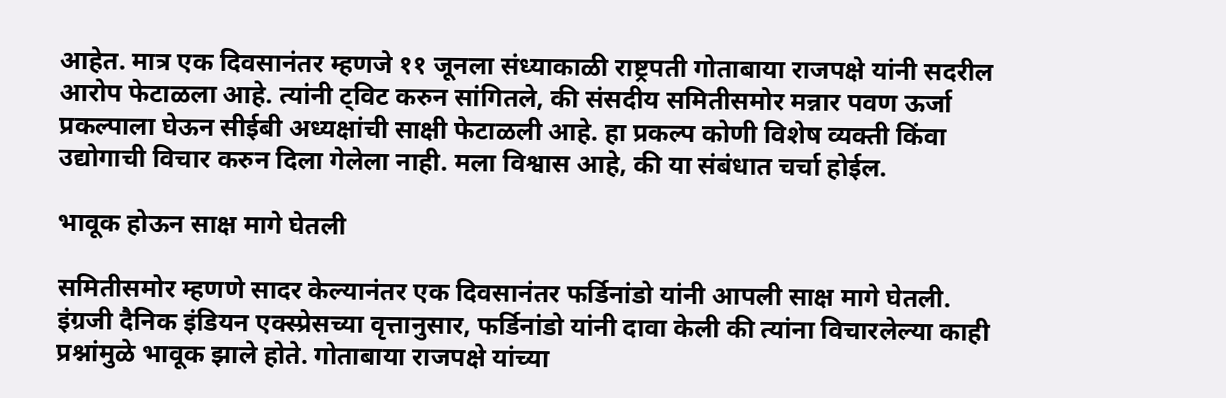आहेत. मात्र एक दिवसानंतर म्हणजे ११ जूनला संध्याकाळी राष्ट्रपती गोताबाया राजपक्षे यांनी सदरील आरोप फेटाळला आहे. त्यांनी ट्विट करुन सांगितले, की संसदीय समितीसमोर मन्नार पवण ऊर्जा प्रकल्पाला घेऊन सीईबी अध्यक्षांची साक्षी फेटाळली आहे. हा प्रकल्प कोणी विशेष व्यक्ती किंवा उद्योगाची विचार करुन दिला गेलेला नाही. मला विश्वास आहे, की या संबंधात चर्चा होईल.

भावूक होऊन साक्ष मागे घेतली

समितीसमोर म्हणणे सादर केल्यानंतर एक दिवसानंतर फर्डिनांडो यांनी आपली साक्ष मागे घेतली. इंग्रजी दैनिक इंडियन एक्स्प्रेसच्या वृत्तानुसार, फर्डिनांडो यांनी दावा केली की त्यांना विचारलेल्या काही प्रश्नांमुळे भावूक झाले होते. गोताबाया राजपक्षे यांच्या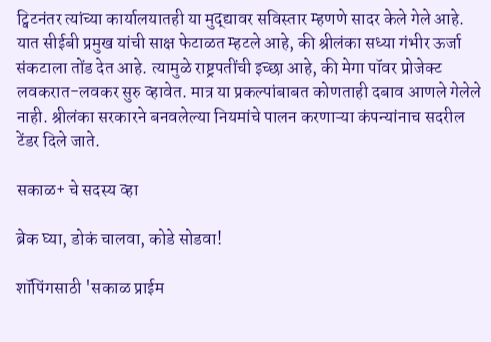ट्विटनंतर त्यांच्या कार्यालयातही या मुद्द्यावर सविस्तार म्हणणे सादर केले गेले आहे. यात सीईबी प्रमुख यांची साक्ष फेटाळत म्हटले आहे, की श्रीलंका सध्या गंभीर ऊर्जा संकटाला तोंड देत आहे. त्यामुळे राष्ट्रपतींची इच्छा आहे, की मेगा पॉवर प्रोजेक्ट लवकरात-लवकर सुरु व्हावेत. मात्र या प्रकल्पांबाबत कोणताही दबाव आणले गेलेले नाही. श्रीलंका सरकारने बनवलेल्या नियमांचे पालन करणाऱ्या कंपन्यांनाच सदरील टेंडर दिले जाते.

सकाळ+ चे सदस्य व्हा

ब्रेक घ्या, डोकं चालवा, कोडे सोडवा!

शॉपिंगसाठी 'सकाळ प्राईम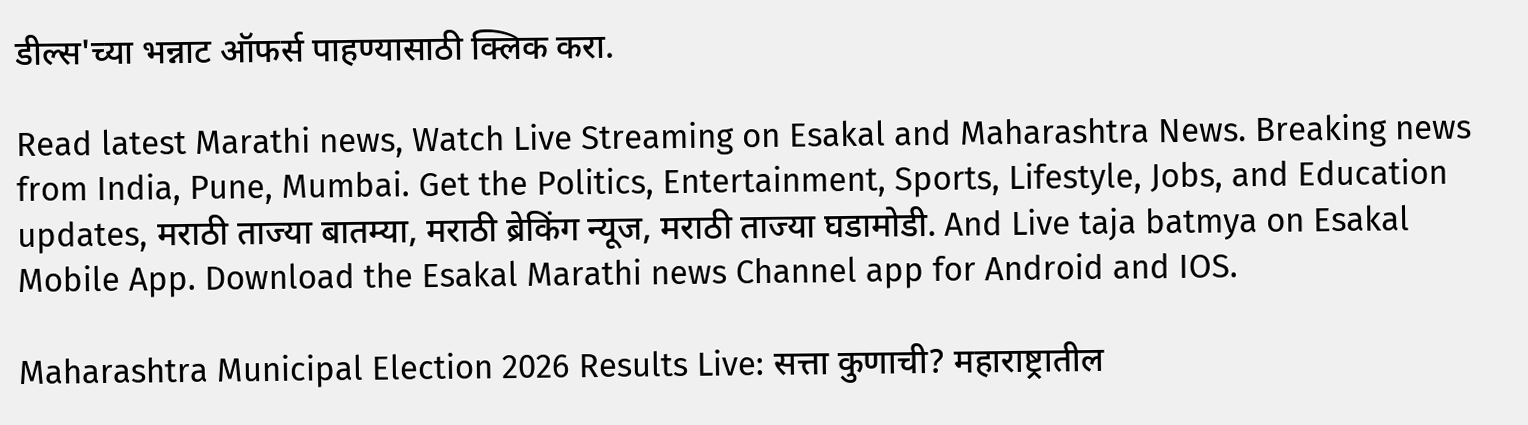डील्स'च्या भन्नाट ऑफर्स पाहण्यासाठी क्लिक करा.

Read latest Marathi news, Watch Live Streaming on Esakal and Maharashtra News. Breaking news from India, Pune, Mumbai. Get the Politics, Entertainment, Sports, Lifestyle, Jobs, and Education updates, मराठी ताज्या बातम्या, मराठी ब्रेकिंग न्यूज, मराठी ताज्या घडामोडी. And Live taja batmya on Esakal Mobile App. Download the Esakal Marathi news Channel app for Android and IOS.

Maharashtra Municipal Election 2026 Results Live: सत्ता कुणाची? महाराष्ट्रातील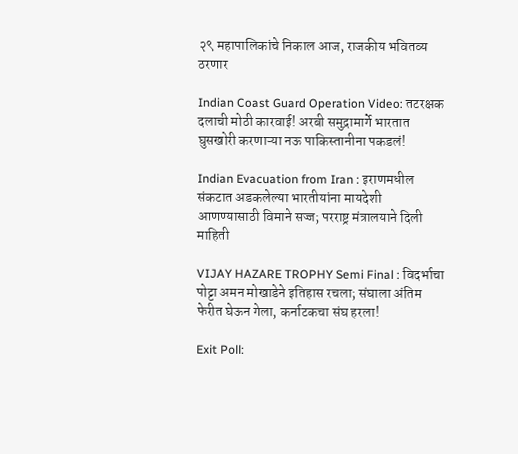२९ महापालिकांचे निकाल आज, राजकीय भवितव्य ठरणार

Indian Coast Guard Operation Video: तटरक्षक दलाची मोठी कारवाई! अरबी समुद्रामार्गे भारतात घुसखोरी करणाऱ्या नऊ पाकिस्तानीना पकडलं!

Indian Evacuation from Iran : इराणमधील संकटात अडकलेल्या भारतीयांना मायदेशी आणण्यासाठी विमाने सज्ज; परराष्ट्र मंत्रालयाने दिली माहिती

VIJAY HAZARE TROPHY Semi Final : विदर्भाचा पोट्टा अमन मोखाडेने इतिहास रचला; संघाला अंतिम फेरीत घेऊन गेला, कर्नाटकचा संघ हरला!

Exit Poll: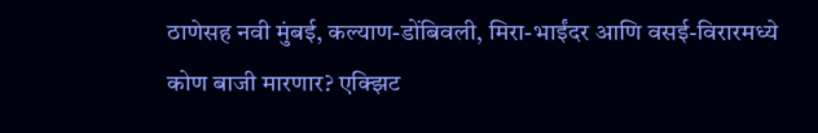ठाणेसह नवी मुंबई, कल्याण-डोंबिवली, मिरा-भाईंदर आणि वसई-विरारमध्ये कोण बाजी मारणार? एक्झिट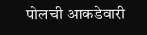पोलची आकडेवारी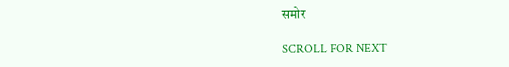समोर

SCROLL FOR NEXT